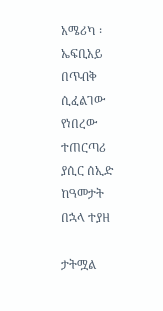አሜሪካ ፡ ኤፍቢአይ በጥብቅ ሲፈልገው የነበረው ተጠርጣሪ ያሲር ሰኢድ ከዓመታት በኋላ ተያዘ

ታትሟል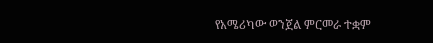የአሜሪካው ወንጀል ምርመራ ተቋም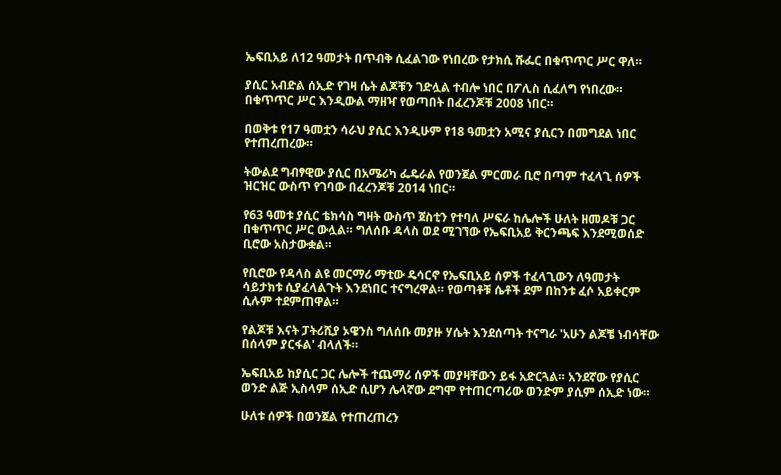ኤፍቢአይ ለ12 ዓመታት በጥብቅ ሲፈልገው የነበረው የታክሲ ሹፌር በቁጥጥር ሥር ዋለ።

ያሲር አብድል ሰኢድ የገዛ ሴት ልጆቹን ገድሏል ተብሎ ነበር በፖሊስ ሲፈለግ የነበረው። በቁጥጥር ሥር እንዲውል ማዘዣ የወጣበት በፈረንጆቹ 2008 ነበር።

በወቅቱ የ17 ዓመቷን ሳራህ ያሲር እንዲሁም የ18 ዓመቷን አሚና ያሲርን በመግደል ነበር የተጠረጠረው።

ትውልደ ግብፃዊው ያሲር በአሜሪካ ፌዴራል የወንጀል ምርመራ ቢሮ በጣም ተፈላጊ ሰዎች ዝርዝር ውስጥ የገባው በፈረንጆቹ 2014 ነበር።

የ63 ዓመቱ ያሲር ቴክሳስ ግዛት ውስጥ ጀስቲን የተባለ ሥፍራ ከሌሎች ሁለት ዘመዶቹ ጋር በቁጥጥር ሥር ውሏል። ግለሰቡ ዳላስ ወደ ሚገኘው የኤፍቢአይ ቅርንጫፍ እንደሚወሰድ ቢሮው አስታውቋል።

የቢሮው የዳላስ ልዩ መርማሪ ማቲው ዴሳርኖ የኤፍቢአይ ሰዎች ተፈላጊውን ለዓመታት ሳይታክቱ ሲያፈላልጉት እንደነበር ተናግረዋል። የወጣቶቹ ሴቶች ደም በከንቱ ፈሶ አይቀርም ሲሉም ተደምጠዋል።

የልጆቹ እናት ፓትሪሺያ ኦዌንስ ግለሰቡ መያዙ ሃሴት እንደሰጣት ተናግራ 'አሁን ልጆቼ ነብሳቸው በሰላም ያርፋል' ብላለች።

ኤፍቢአይ ከያሲር ጋር ሌሎች ተጨማሪ ሰዎች መያዛቸውን ይፋ አድርጓል። አንደኛው የያሲር ወንድ ልጅ ኢስላም ሰኢድ ሲሆን ሌላኛው ደግሞ የተጠርጣሪው ወንድም ያሲም ሰኢድ ነው።

ሁለቱ ሰዎች በወንጀል የተጠረጠረን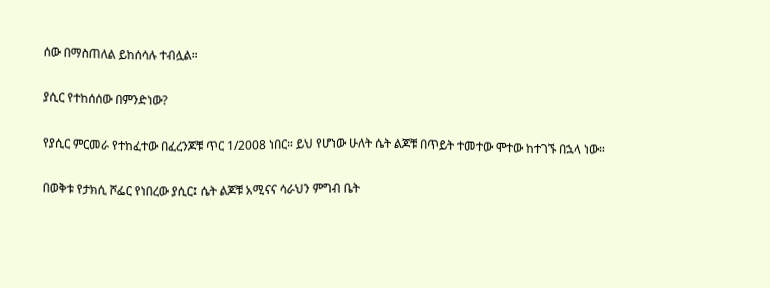ሰው በማስጠለል ይከሰሳሉ ተብሏል።

ያሲር የተከሰሰው በምንድነው?

የያሲር ምርመራ የተከፈተው በፈረንጆቹ ጥር 1/2008 ነበር። ይህ የሆነው ሁለት ሴት ልጆቹ በጥይት ተመተው ሞተው ከተገኙ በኋላ ነው።

በወቅቱ የታክሲ ሾፌር የነበረው ያሲር፤ ሴት ልጆቹ አሚናና ሳራህን ምግብ ቤት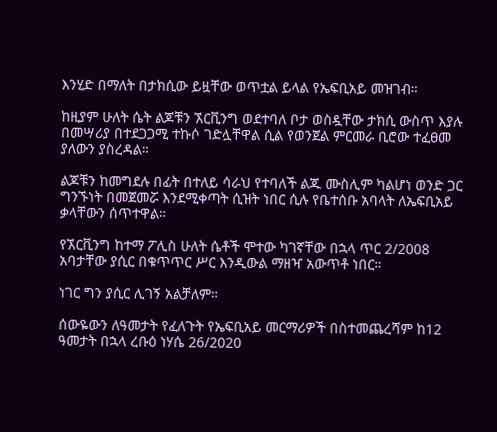እንሂድ በማለት በታክሲው ይዟቸው ወጥቷል ይላል የኤፍቢአይ መዝገብ።

ከዚያም ሁለት ሴት ልጆቹን ኧርቪንግ ወደተባለ ቦታ ወስዷቸው ታክሲ ውስጥ እያሉ በመሣሪያ በተደጋጋሚ ተኩሶ ገድሏቸዋል ሲል የወንጀል ምርመራ ቢሮው ተፈፀመ ያለውን ያስረዳል።

ልጆቹን ከመግደሉ በፊት በተለይ ሳራህ የተባለች ልጁ ሙስሊም ካልሆነ ወንድ ጋር ግንኙነት በመጀመሯ እንደሚቀጣት ሲዝት ነበር ሲሉ የቤተሰቡ አባላት ለኤፍቢአይ ቃላቸውን ሰጥተዋል።

የኧርቪንግ ከተማ ፖሊስ ሁለት ሴቶች ሞተው ካገኛቸው በኋላ ጥር 2/2008 አባታቸው ያሲር በቁጥጥር ሥር እንዲውል ማዘዣ አውጥቶ ነበር።

ነገር ግን ያሲር ሊገኝ አልቻለም።

ሰውዬውን ለዓመታት የፈለጉት የኤፍቢአይ መርማሪዎች በስተመጨረሻም ከ12 ዓመታት በኋላ ረቡዕ ነሃሴ 26/2020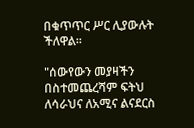በቁጥጥር ሥር ሊያውሉት ችለዋል።

"ሰውየውን መያዛችን በስተመጨረሻም ፍትህ ለሳራህና ለአሚና ልናደርስ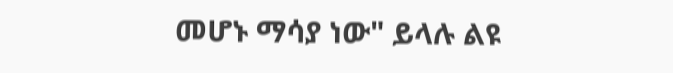መሆኑ ማሳያ ነው" ይላሉ ልዩ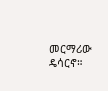መርማሪው ዴሳርኖ።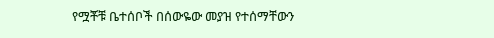የሟቾቹ ቤተሰቦች በሰውዬው መያዝ የተሰማቸውን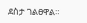ደስታ ገልፀዋል።